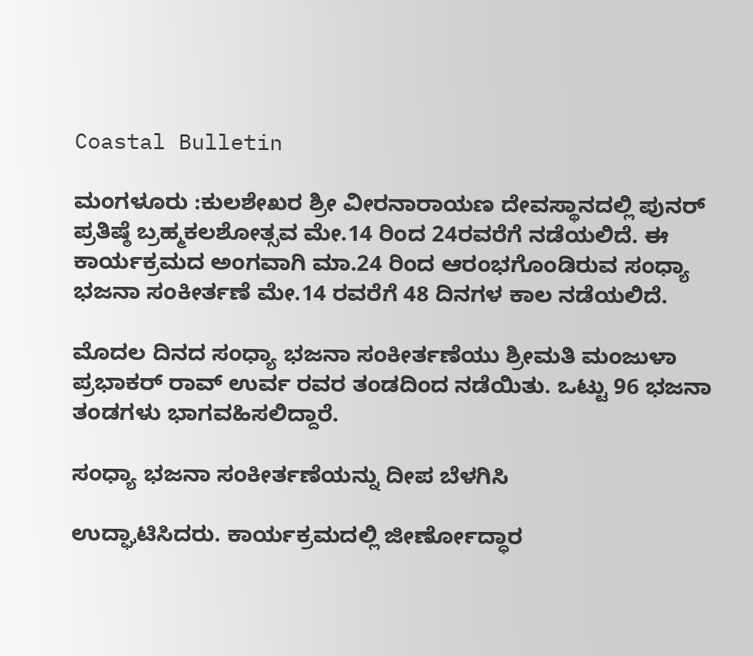Coastal Bulletin

ಮಂಗಳೂರು :ಕುಲಶೇಖರ ಶ್ರೀ ವೀರನಾರಾಯಣ ದೇವಸ್ಥಾನದಲ್ಲಿ ಪುನರ್ ಪ್ರತಿಷ್ಠೆ ಬ್ರಹ್ಮಕಲಶೋತ್ಸವ ಮೇ.14 ರಿಂದ 24ರವರೆಗೆ ನಡೆಯಲಿದೆ. ಈ‌ ಕಾರ್ಯಕ್ರಮದ ಅಂಗವಾಗಿ ಮಾ.24 ರಿಂದ ಆರಂಭಗೊಂಡಿರುವ ಸಂಧ್ಯಾ ಭಜನಾ ಸಂಕೀರ್ತಣೆ ಮೇ.14 ರವರೆಗೆ 48 ದಿನಗಳ ಕಾಲ‌ ನಡೆಯಲಿದೆ.

ಮೊದಲ ದಿನದ ಸಂಧ್ಯಾ ಭಜನಾ ಸಂಕೀರ್ತಣೆಯು ಶ್ರೀಮತಿ ಮಂಜುಳಾ ಪ್ರಭಾಕರ್ ರಾವ್ ಉರ್ವ ರವರ ತಂಡದಿಂದ ನಡೆಯಿತು. ಒಟ್ಟು 96 ಭಜನಾ ತಂಡಗಳು ಭಾಗವಹಿಸಲಿದ್ದಾರೆ.

ಸಂಧ್ಯಾ ಭಜನಾ ಸಂಕೀರ್ತಣೆಯನ್ನು ದೀಪ ಬೆಳಗಿಸಿ

ಉದ್ಘಾಟಿಸಿದರು. ಕಾರ್ಯಕ್ರಮದಲ್ಲಿ ಜೀರ್ಣೋದ್ಧಾರ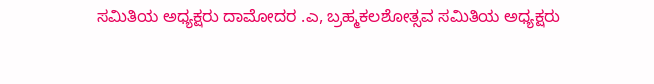ಸಮಿತಿಯ ಅಧ್ಯಕ್ಷರು ದಾಮೋದರ .ಎ, ಬ್ರಹ್ಮಕಲಶೋತ್ಸವ ಸಮಿತಿಯ ಅಧ್ಯಕ್ಷರು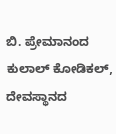ಬಿ. ಪ್ರೇಮಾನಂದ ಕುಲಾಲ್ ಕೋಡಿಕಲ್, ದೇವಸ್ಥಾನದ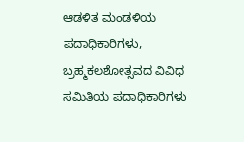ಆಡಳಿತ ಮಂಡಳಿಯ ಪದಾಧಿಕಾರಿಗಳು, ಬ್ರಹ್ಮಕಲಶೋತ್ಸವದ ವಿವಿಧ ಸಮಿತಿಯ ಪದಾಧಿಕಾರಿಗಳು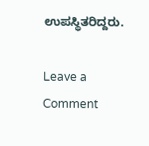ಉಪಸ್ಥಿತರಿದ್ದರು.

Leave a Comment